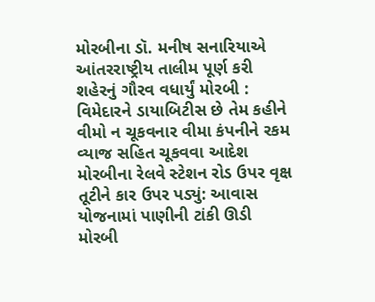મોરબીના ડૉ. મનીષ સનારિયાએ આંતરરાષ્ટ્રીય તાલીમ પૂર્ણ કરી શહેરનું ગૌરવ વધાર્યું મોરબી : વિમેદારને ડાયાબિટીસ છે તેમ કહીને વીમો ન ચૂકવનાર વીમા કંપનીને રકમ વ્યાજ સહિત ચૂકવવા આદેશ મોરબીના રેલવે સ્ટેશન રોડ ઉપર વૃક્ષ તૂટીને કાર ઉપર પડ્યું: આવાસ યોજનામાં પાણીની ટાંકી ઊડી  મોરબી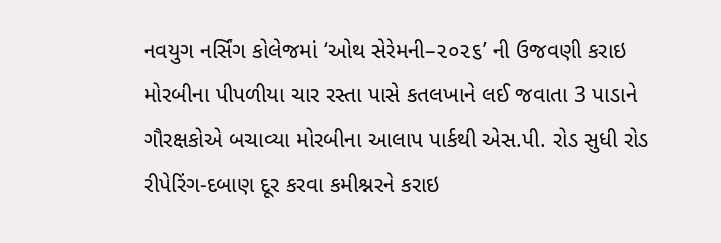નવયુગ નર્સિંગ કોલેજમાં ‘ઓથ સેરેમની–૨૦૨૬’ ની ઉજવણી કરાઇ મોરબીના પીપળીયા ચાર રસ્તા પાસે કતલખાને લઈ જવાતા 3 પાડાને ગૌરક્ષકોએ બચાવ્યા મોરબીના આલાપ પાર્કથી એસ.પી. રોડ સુધી રોડ રીપેરિંગ-દબાણ દૂર કરવા કમીશ્નરને કરાઇ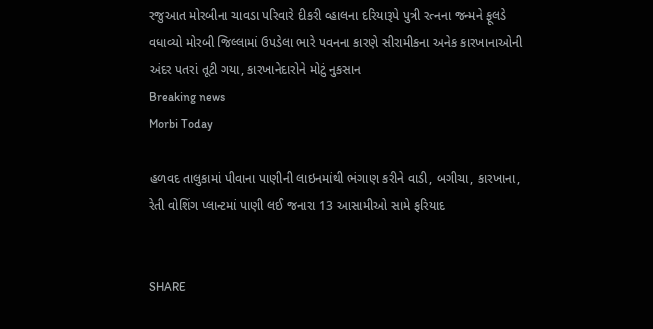રજુઆત મોરબીના ચાવડા પરિવારે દીકરી વ્હાલના દરિયારૂપે પુત્રી રત્નના જન્મને ફૂલડે વધાવ્યો મોરબી જિલ્લામાં ઉપડેલા ભારે પવનના કારણે સીરામીકના અનેક કારખાનાઓની અંદર પતરાં તૂટી ગયા, કારખાનેદારોને મોટું નુકસાન
Breaking news
Morbi Today

હળવદ તાલુકામાં પીવાના પાણીની લાઇનમાંથી ભંગાણ કરીને વાડી, બગીચા, કારખાના, રેતી વોશિંગ પ્લાન્ટમાં પાણી લઈ જનારા 13 આસામીઓ સામે ફરિયાદ


SHARE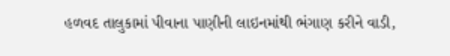હળવદ તાલુકામાં પીવાના પાણીની લાઇનમાંથી ભંગાણ કરીને વાડી,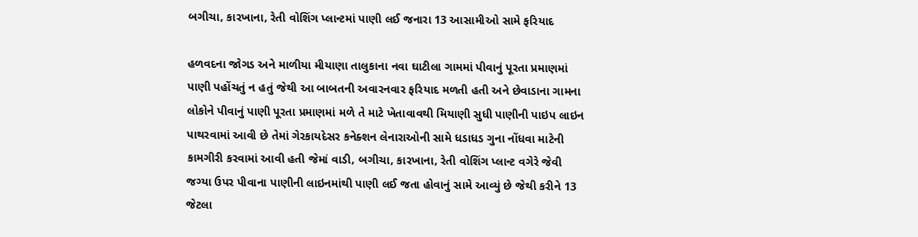બગીચા, કારખાના, રેતી વોશિંગ પ્લાન્ટમાં પાણી લઈ જનારા 13 આસામીઓ સામે ફરિયાદ

હળવદના જોગડ અને માળીયા મીયાણા તાલુકાના નવા ઘાટીલા ગામમાં પીવાનું પૂરતા પ્રમાણમાં પાણી પહોંચતું ન હતું જેથી આ બાબતની અવારનવાર ફરિયાદ મળતી હતી અને છેવાડાના ગામના લોકોને પીવાનું પાણી પૂરતા પ્રમાણમાં મળે તે માટે ખેતાવાવથી મિયાણી સુધી પાણીની પાઇપ લાઇન પાથરવામાં આવી છે તેમાં ગેરકાયદેસર કનેક્શન લેનારાઓની સામે ધડાધડ ગુના નોંધવા માટેની કામગીરી કરવામાં આવી હતી જેમાં વાડી, બગીચા, કારખાના, રેતી વોશિંગ પ્લાન્ટ વગેરે જેવી જગ્યા ઉપર પીવાના પાણીની લાઇનમાંથી પાણી લઈ જતા હોવાનું સામે આવ્યું છે જેથી કરીને 13 જેટલા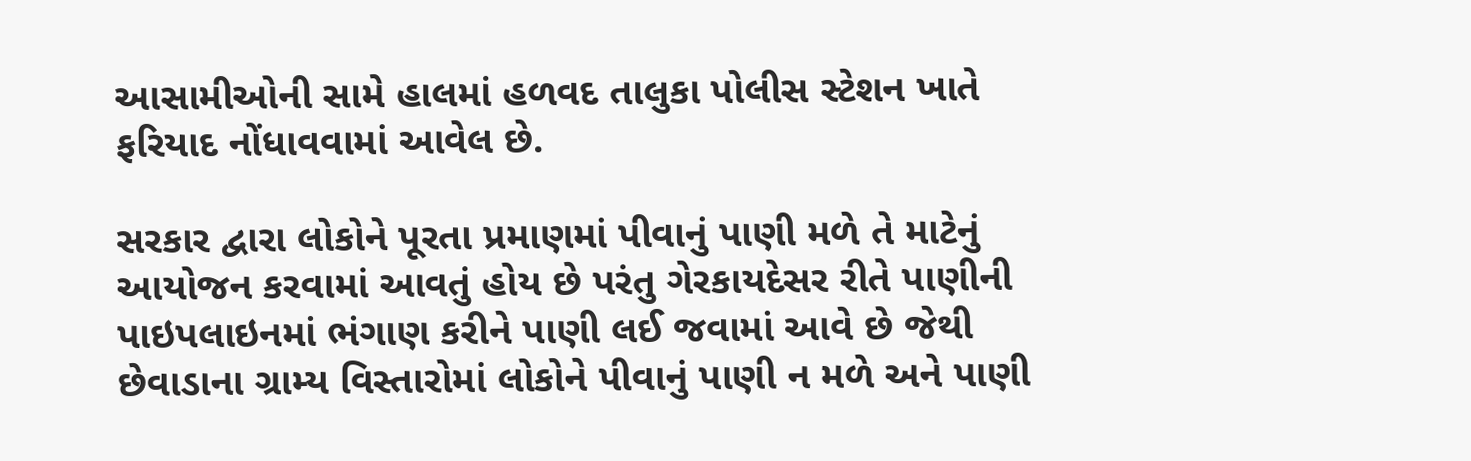આસામીઓની સામે હાલમાં હળવદ તાલુકા પોલીસ સ્ટેશન ખાતે ફરિયાદ નોંધાવવામાં આવેલ છે.

સરકાર દ્વારા લોકોને પૂરતા પ્રમાણમાં પીવાનું પાણી મળે તે માટેનું આયોજન કરવામાં આવતું હોય છે પરંતુ ગેરકાયદેસર રીતે પાણીની પાઇપલાઇનમાં ભંગાણ કરીને પાણી લઈ જવામાં આવે છે જેથી છેવાડાના ગ્રામ્ય વિસ્તારોમાં લોકોને પીવાનું પાણી ન મળે અને પાણી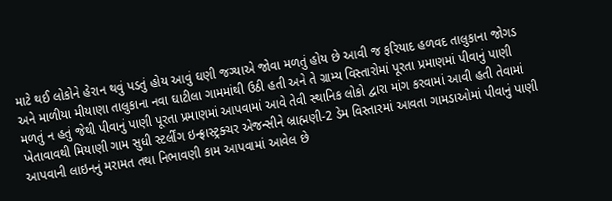માટે થઈ લોકોને હેરાન થવું પડતું હોય આવું ઘણી જગ્યાએ જોવા મળતું હોય છે આવી જ ફરિયાદ હળવદ તાલુકાના જોગડ અને માળીયા મીયાણા તાલુકાના નવા ઘાટીલા ગામમાંથી ઉઠી હતી અને તે ગ્રામ્ય વિસ્તારોમાં પૂરતા પ્રમાણમાં પીવાનું પાણી મળતું ન હતું જેથી પીવાનું પાણી પૂરતા પ્રમાણમાં આપવામાં આવે તેવી સ્થાનિક લોકો દ્વારા માંગ કરવામાં આવી હતી તેવામાં ખેતાવાવથી મિયાણી ગામ સુધી સ્ટર્લીંગ ઇન્ફ્રાસ્ટ્રક્ચર એજન્સીને બ્રાહ્મણી-2 ડેમ વિસ્તારમાં આવતા ગામડાઓમાં પીવાનું પાણી આપવાની લાઇનનું મરામત તથા નિભાવણી કામ આપવામાં આવેલ છે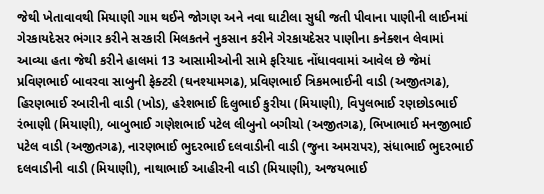જેથી ખેતાવાવથી મિયાણી ગામ થઈને જોગણ અને નવા ઘાટીલા સુધી જતી પીવાના પાણીની લાઈનમાં ગેરકાયદેસર ભંગાર કરીને સરકારી મિલકતને નુકસાન કરીને ગેરકાયદેસર પાણીના કનેક્શન લેવામાં આવ્યા હતા જેથી કરીને હાલમાં 13 આસામીઓની સામે ફરિયાદ નોંધાવવામાં આવેલ છે જેમાં પ્રવિણભાઈ બાવરવા સાબુની ફેક્ટરી (ઘનશ્યામગઢ), પ્રવિણભાઈ ત્રિકમભાઈની વાડી (અજીતગઢ), હિરણભાઈ રબારીની વાડી (ખોડ), હરેશભાઈ દિલુભાઈ કુરીયા (મિયાણી), વિપુલભાઈ રણછોડભાઈ રંભાણી (મિયાણી), બાબુભાઈ ગણેશભાઈ પટેલ લીબુનો બગીચો (અજીતગઢ), ભિખાભાઈ મનજીભાઈ પટેલ વાડી (અજીતગઢ), નારણભાઈ ભુદરભાઈ દલવાડીની વાડી (જુના અમરાપર), સંધાભાઈ ભુદરભાઈ દલવાડીની વાડી (મિયાણી), નાથાભાઈ આહીરની વાડી (મિયાણી), અજયભાઈ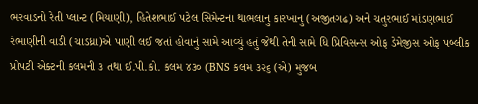ભરવાડનો રેતી પ્લાન્ટ (મિયાણી), હિતેશભાઈ પટેલ સિમેન્ટના થાભલાનુ કારખાનુ (અજીતગઢ) અને ચતુરભાઈ માંડણભાઈ રંભાણીની વાડી (ચાડધ્રા)એ પાણી લઈ જતાં હોવાનું સામે આવ્યું હતું જેથી તેની સામે ધિ પ્રિવિસન્સ ઓફ ડેમેજીસ ઓફ પબ્લીક પ્રોપટી એક્ટની કલમની ૩ તથા ઈ.પી.કો. કલમ ૪૩૦ (BNS કલમ ૩૨૬ (એ) મુજબ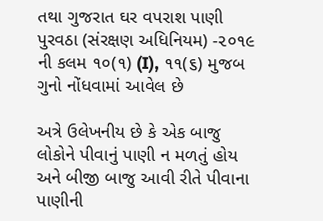તથા ગુજરાત ઘર વપરાશ પાણી પુરવઠા (સંરક્ષણ અધિનિયમ) -૨૦૧૯ ની કલમ ૧૦(૧) (I), ૧૧(૬) મુજબ ગુનો નોંધવામાં આવેલ છે

અત્રે ઉલેખનીય છે કે એક બાજુ લોકોને પીવાનું પાણી ન મળતું હોય અને બીજી બાજુ આવી રીતે પીવાના પાણીની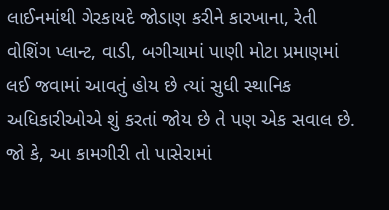લાઈનમાંથી ગેરકાયદે જોડાણ કરીને કારખાના, રેતી વોશિંગ પ્લાન્ટ, વાડી, બગીચામાં પાણી મોટા પ્રમાણમાં લઈ જવામાં આવતું હોય છે ત્યાં સુધી સ્થાનિક અધિકારીઓએ શું કરતાં જોય છે તે પણ એક સવાલ છે. જો કે, આ કામગીરી તો પાસેરામાં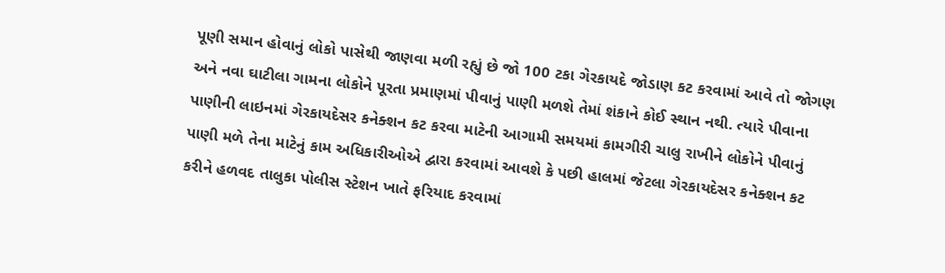પૂણી સમાન હોવાનું લોકો પાસેથી જાણવા મળી રહ્યું છે જો 100 ટકા ગેરકાયદે જોડાણ કટ કરવામાં આવે તો જોગણ અને નવા ઘાટીલા ગામના લોકોને પૂરતા પ્રમાણમાં પીવાનું પાણી મળશે તેમાં શંકાને કોઈ સ્થાન નથી. ત્યારે પીવાના પાણીની લાઇનમાં ગેરકાયદેસર કનેક્શન કટ કરવા માટેની આગામી સમયમાં કામગીરી ચાલુ રાખીને લોકોને પીવાનું પાણી મળે તેના માટેનું કામ અધિકારીઓએ દ્વારા કરવામાં આવશે કે પછી હાલમાં જેટલા ગેરકાયદેસર કનેક્શન કટ કરીને હળવદ તાલુકા પોલીસ સ્ટેશન ખાતે ફરિયાદ કરવામાં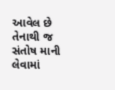આવેલ છે તેનાથી જ સંતોષ માની લેવામાં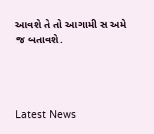આવશે તે તો આગામી સ અમે જ બતાવશે.




Latest News